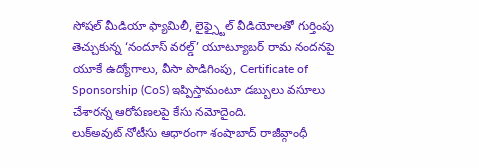సోషల్ మీడియా ఫ్యామిలీ, లైఫ్స్టైల్ వీడియోలతో గుర్తింపు తెచ్చుకున్న ‘నందూస్ వరల్డ్’ యూట్యూబర్ రామ నందనపై యూకే ఉద్యోగాలు, వీసా పొడిగింపు, Certificate of Sponsorship (CoS) ఇప్పిస్తామంటూ డబ్బులు వసూలు చేశారన్న ఆరోపణలపై కేసు నమోదైంది.
లుక్అవుట్ నోటీసు ఆధారంగా శంషాబాద్ రాజీవ్గాంధీ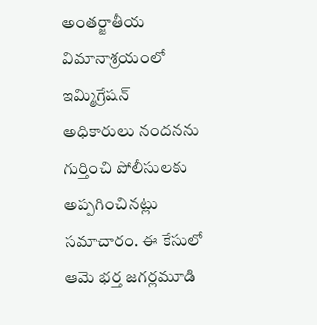అంతర్జాతీయ విమానాశ్రయంలో ఇమ్మిగ్రేషన్ అధికారులు నందనను గుర్తించి పోలీసులకు అప్పగించినట్లు సమాచారం. ఈ కేసులో ఆమె భర్త జగర్లమూడి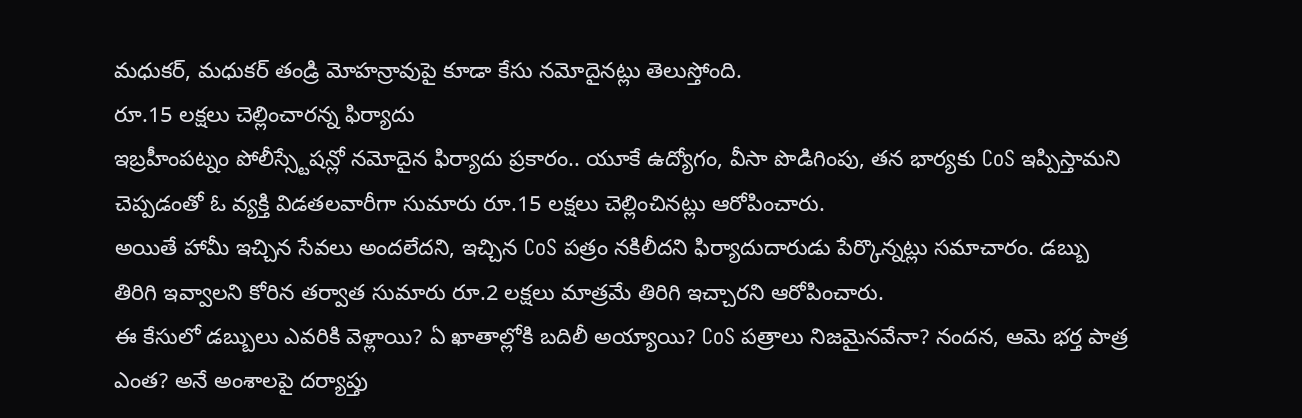మధుకర్, మధుకర్ తండ్రి మోహన్రావుపై కూడా కేసు నమోదైనట్లు తెలుస్తోంది.
రూ.15 లక్షలు చెల్లించారన్న ఫిర్యాదు
ఇబ్రహీంపట్నం పోలీస్స్టేషన్లో నమోదైన ఫిర్యాదు ప్రకారం.. యూకే ఉద్యోగం, వీసా పొడిగింపు, తన భార్యకు CoS ఇప్పిస్తామని చెప్పడంతో ఓ వ్యక్తి విడతలవారీగా సుమారు రూ.15 లక్షలు చెల్లించినట్లు ఆరోపించారు.
అయితే హామీ ఇచ్చిన సేవలు అందలేదని, ఇచ్చిన CoS పత్రం నకిలీదని ఫిర్యాదుదారుడు పేర్కొన్నట్లు సమాచారం. డబ్బు తిరిగి ఇవ్వాలని కోరిన తర్వాత సుమారు రూ.2 లక్షలు మాత్రమే తిరిగి ఇచ్చారని ఆరోపించారు.
ఈ కేసులో డబ్బులు ఎవరికి వెళ్లాయి? ఏ ఖాతాల్లోకి బదిలీ అయ్యాయి? CoS పత్రాలు నిజమైనవేనా? నందన, ఆమె భర్త పాత్ర ఎంత? అనే అంశాలపై దర్యాప్తు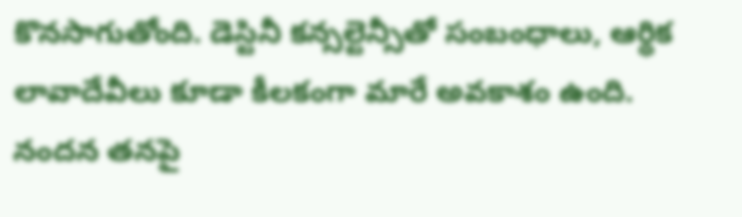కొనసాగుతోంది. డెస్టినీ కన్సల్టెన్సీతో సంబంధాలు, ఆర్థిక లావాదేవీలు కూడా కీలకంగా మారే అవకాశం ఉంది.
నందన తనపై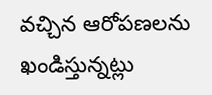వచ్చిన ఆరోపణలను ఖండిస్తున్నట్లు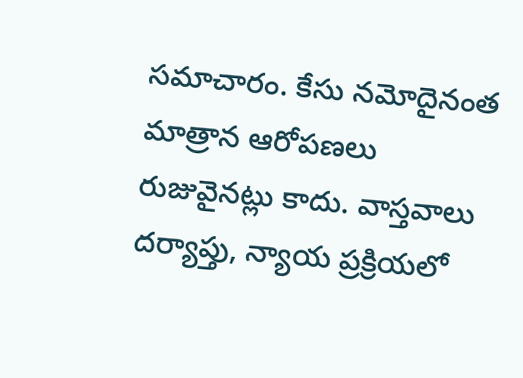సమాచారం. కేసు నమోదైనంత మాత్రాన ఆరోపణలు రుజువైనట్లు కాదు. వాస్తవాలు దర్యాప్తు, న్యాయ ప్రక్రియలో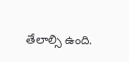తేలాల్సి ఉంది.